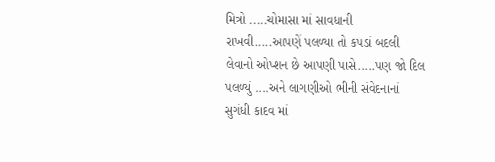મિત્રો .....ચોમાસા માં સાવધાની રાખવી.....આપણેં પલળ્યા તો કપડાં બદલી લેવાનો ઓપ્શન છે આપણી પાસે.....પણ જો દિલ પલળ્યું ....અને લાગણીઓ ભીની સંવેદનાનાં સુગંધી કાદવ માં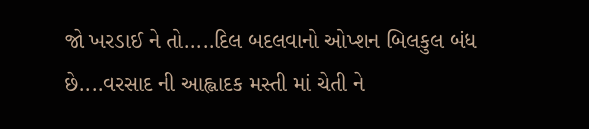જો ખરડાઈ ને તો.....દિલ બદલવાનો ઓપ્શન બિલકુલ બંધ છે....વરસાદ ની આહ્લાદક મસ્તી માં ચેતી ને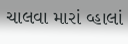ચાલવા મારાં વ્હાલાં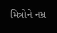મિત્રોને નમ્ર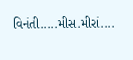વિનંતી.....મીસ.મીરાં....